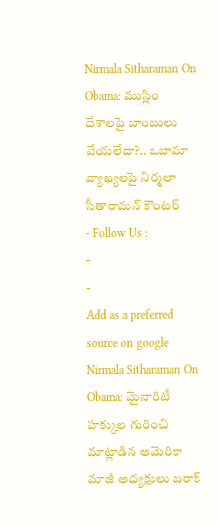Nirmala Sitharaman On Obama: ముస్లిం దేశాలపై బాంబులు వేయలేదా?.. ఒబామా వ్యాఖ్యలపై నిర్మలా సీతారామన్ కౌంటర్
- Follow Us :
-
-
Add as a preferred
source on google
Nirmala Sitharaman On Obama: మైనారిటీ హక్కుల గురించి మాట్లాడిన అమెరికా మాజీ అధ్యక్షులు బరాక్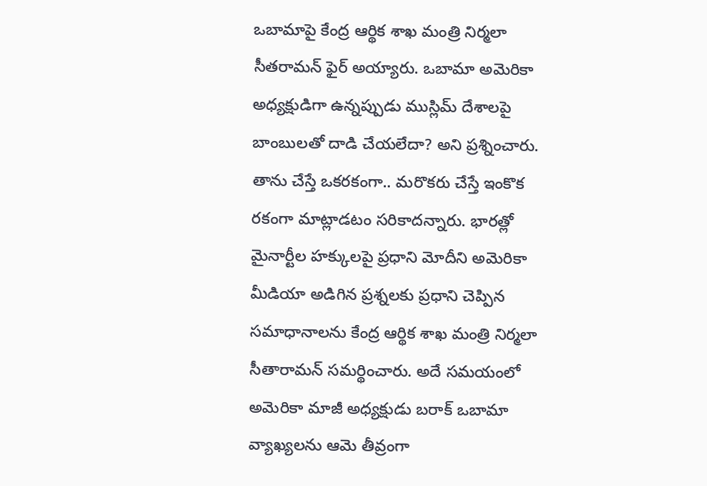ఒబామాపై కేంద్ర ఆర్థిక శాఖ మంత్రి నిర్మలా సీతరామన్ ఫైర్ అయ్యారు. ఒబామా అమెరికా అధ్యక్షుడిగా ఉన్నప్పుడు ముస్లిమ్ దేశాలపై బాంబులతో దాడి చేయలేదా? అని ప్రశ్నించారు. తాను చేస్తే ఒకరకంగా.. మరొకరు చేస్తే ఇంకొక రకంగా మాట్లాడటం సరికాదన్నారు. భారత్లో మైనార్టీల హక్కులపై ప్రధాని మోదీని అమెరికా మీడియా అడిగిన ప్రశ్నలకు ప్రధాని చెప్పిన సమాధానాలను కేంద్ర ఆర్థిక శాఖ మంత్రి నిర్మలా సీతారామన్ సమర్థించారు. అదే సమయంలో అమెరికా మాజీ అధ్యక్షుడు బరాక్ ఒబామా వ్యాఖ్యలను ఆమె తీవ్రంగా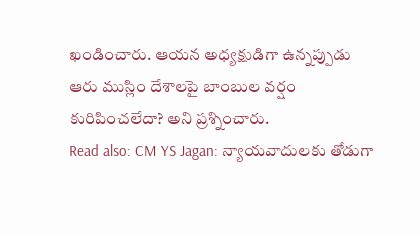ఖండించారు. ఆయన అధ్యక్షుడిగా ఉన్నప్పుడు ఆరు ముస్లిం దేశాలపై బాంబుల వర్షం కురిపించలేదా? అని ప్రశ్నించారు.
Read also: CM YS Jagan: న్యాయవాదులకు తోడుగా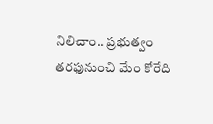నిలిచాం.. ప్రభుత్వం తరఫునుంచి మేం కోరేది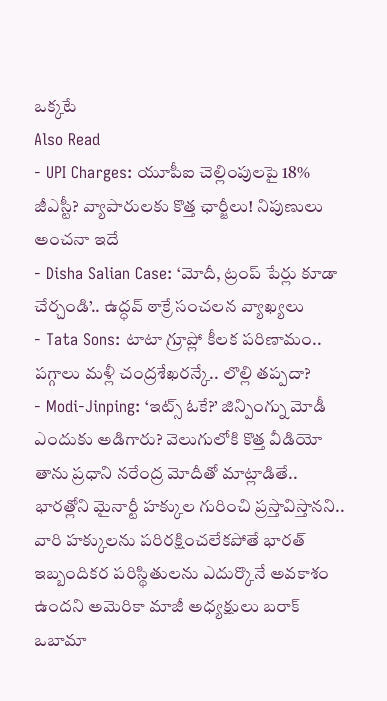ఒక్కటే
Also Read
- UPI Charges: యూపీఐ చెల్లింపులపై 18% జీఎస్టీ? వ్యాపారులకు కొత్త ఛార్జీలు! నిపుణులు అంచనా ఇదే
- Disha Salian Case: ‘మోదీ, ట్రంప్ పేర్లు కూడా చేర్చండి’.. ఉద్ధవ్ ఠాక్రే సంచలన వ్యాఖ్యలు
- Tata Sons: టాటా గ్రూప్లో కీలక పరిణామం.. పగ్గాలు మళ్లీ చంద్రశేఖరన్కే.. లొల్లి తప్పదా?
- Modi-Jinping: ‘ఇట్స్ ఓకే?’ జిన్పింగ్ను మోడీ ఎందుకు అడిగారు? వెలుగులోకి కొత్త వీడియో
తాను ప్రధాని నరేంద్ర మోదీతో మాట్లాడితే.. భారత్లోని మైనార్టీ హక్కుల గురించి ప్రస్తావిస్తానని.. వారి హక్కులను పరిరక్షించలేకపోతే భారత్ ఇబ్బందికర పరిస్థితులను ఎదుర్కొనే అవకాశం ఉందని అమెరికా మాజీ అధ్యక్షులు బరాక్ ఒబామా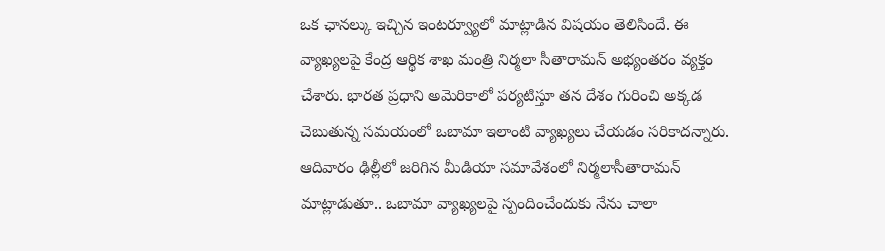ఒక ఛానల్కు ఇచ్చిన ఇంటర్వ్యూలో మాట్లాడిన విషయం తెలిసిందే. ఈ వ్యాఖ్యలపై కేంద్ర ఆర్థిక శాఖ మంత్రి నిర్మలా సీతారామన్ అభ్యంతరం వ్యక్తం చేశారు. భారత ప్రధాని అమెరికాలో పర్యటిస్తూ తన దేశం గురించి అక్కడ చెబుతున్న సమయంలో ఒబామా ఇలాంటి వ్యాఖ్యలు చేయడం సరికాదన్నారు. ఆదివారం ఢిల్లీలో జరిగిన మీడియా సమావేశంలో నిర్మలాసీతారామన్ మాట్లాడుతూ.. ఒబామా వ్యాఖ్యలపై స్పందించేందుకు నేను చాలా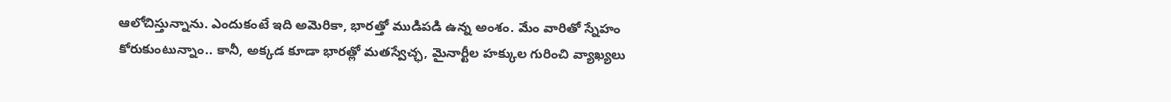ఆలోచిస్తున్నాను. ఎందుకంటే ఇది అమెరికా, భారత్తో ముడిపడి ఉన్న అంశం. మేం వారితో స్నేహం కోరుకుంటున్నాం.. కానీ, అక్కడ కూడా భారత్లో మతస్వేచ్ఛ, మైనార్టీల హక్కుల గురించి వ్యాఖ్యలు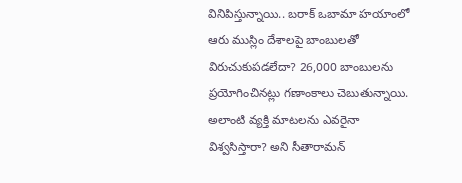వినిపిస్తున్నాయి.. బరాక్ ఒబామా హయాంలో ఆరు ముస్లిం దేశాలపై బాంబులతో విరుచుకుపడలేదా? 26,000 బాంబులను ప్రయోగించినట్లు గణాంకాలు చెబుతున్నాయి. అలాంటి వ్యక్తి మాటలను ఎవరైనా విశ్వసిస్తారా? అని సీతారామన్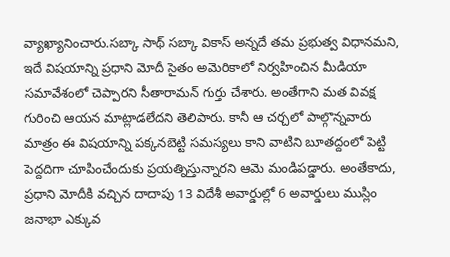వ్యాఖ్యానించారు.సబ్కా సాథ్ సబ్కా వికాస్ అన్నదే తమ ప్రభుత్వ విధానమని, ఇదే విషయాన్ని ప్రధాని మోదీ సైతం అమెరికాలో నిర్వహించిన మీడియా సమావేశంలో చెప్పారని సీతారామన్ గుర్తు చేశారు. అంతేగాని మత వివక్ష గురించి ఆయన మాట్లాడలేదని తెలిపారు. కానీ ఆ చర్చలో పాల్గొన్నవారు మాత్రం ఈ విషయాన్ని పక్కనబెట్టి సమస్యలు కాని వాటిని బూతద్దంలో పెట్టి పెద్దదిగా చూపించేందుకు ప్రయత్నిస్తున్నారని ఆమె మండిపడ్డారు. అంతేకాదు, ప్రధాని మోదీకి వచ్చిన దాదాపు 13 విదేశీ అవార్డుల్లో 6 అవార్డులు ముస్లిం జనాభా ఎక్కువ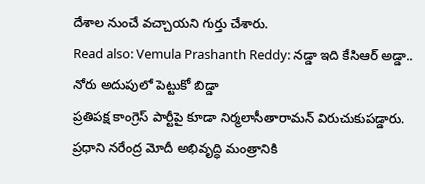దేశాల నుంచే వచ్చాయని గుర్తు చేశారు.
Read also: Vemula Prashanth Reddy: నడ్డా ఇది కేసిఆర్ అడ్డా.. నోరు అదుపులో పెట్టుకో బిడ్డా
ప్రతిపక్ష కాంగ్రెస్ పార్టీపై కూడా నిర్మలాసీతారామన్ విరుచుకుపడ్డారు. ప్రధాని నరేంద్ర మోదీ అభివృద్ధి మంత్రానికి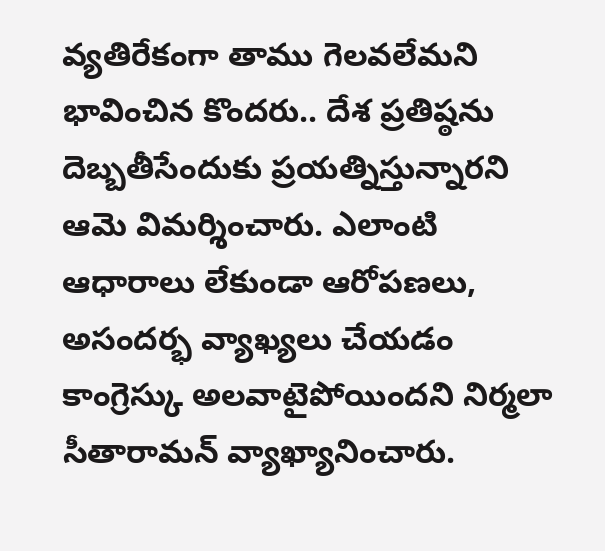వ్యతిరేకంగా తాము గెలవలేమని భావించిన కొందరు.. దేశ ప్రతిష్ఠను దెబ్బతీసేందుకు ప్రయత్నిస్తున్నారని ఆమె విమర్శించారు. ఎలాంటి ఆధారాలు లేకుండా ఆరోపణలు, అసందర్భ వ్యాఖ్యలు చేయడం కాంగ్రెస్కు అలవాటైపోయిందని నిర్మలా సీతారామన్ వ్యాఖ్యానించారు.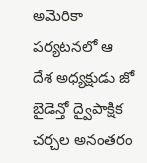అమెరికా పర్యటనలో ఆ దేశ అధ్యక్షుడు జో బైడెన్తో ద్వైపాక్షిక చర్చల అనంతరం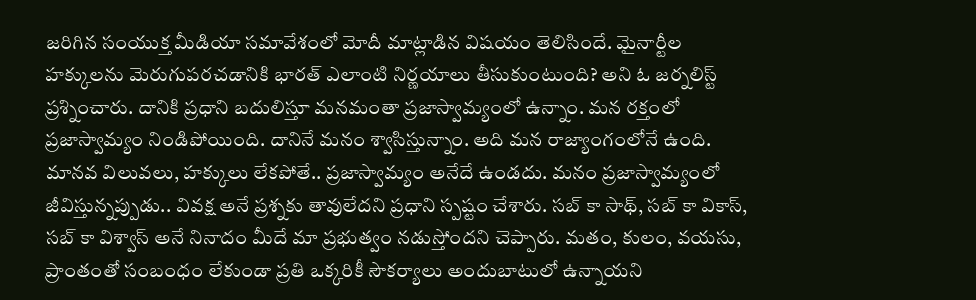జరిగిన సంయుక్త మీడియా సమావేశంలో మోదీ మాట్లాడిన విషయం తెలిసిందే. మైనార్టీల హక్కులను మెరుగుపరచడానికి భారత్ ఎలాంటి నిర్ణయాలు తీసుకుంటుంది? అని ఓ జర్నలిస్ట్ ప్రశ్నించారు. దానికి ప్రధాని బదులిస్తూ మనమంతా ప్రజాస్వామ్యంలో ఉన్నాం. మన రక్తంలో ప్రజాస్వామ్యం నిండిపోయింది. దానినే మనం శ్వాసిస్తున్నాం. అది మన రాజ్యాంగంలోనే ఉంది. మానవ విలువలు, హక్కులు లేకపోతే.. ప్రజాస్వామ్యం అనేదే ఉండదు. మనం ప్రజాస్వామ్యంలో జీవిస్తున్నప్పుడు.. వివక్ష అనే ప్రశ్నకు తావులేదని ప్రధాని స్పష్టం చేశారు. సబ్ కా సాథ్, సబ్ కా వికాస్, సబ్ కా విశ్వాస్ అనే నినాదం మీదే మా ప్రభుత్వం నడుస్తోందని చెప్పారు. మతం, కులం, వయసు, ప్రాంతంతో సంబంధం లేకుండా ప్రతి ఒక్కరికీ సౌకర్యాలు అందుబాటులో ఉన్నాయని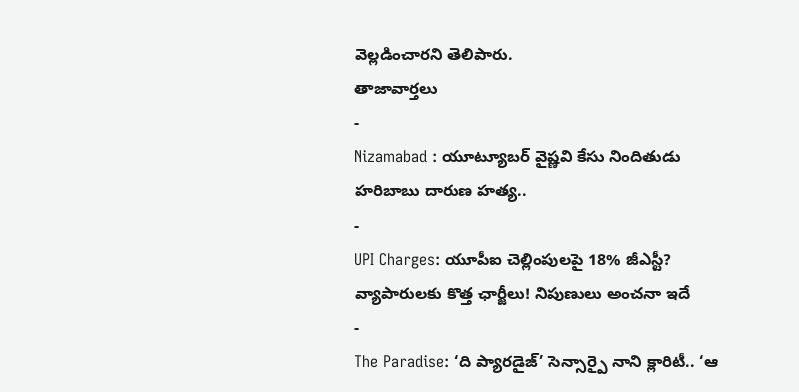వెల్లడించారని తెలిపారు.
తాజావార్తలు
-
Nizamabad : యూట్యూబర్ వైష్ణవి కేసు నిందితుడు హరిబాబు దారుణ హత్య..
-
UPI Charges: యూపీఐ చెల్లింపులపై 18% జీఎస్టీ? వ్యాపారులకు కొత్త ఛార్జీలు! నిపుణులు అంచనా ఇదే
-
The Paradise: ‘ది ప్యారడైజ్’ సెన్సార్పై నాని క్లారిటీ.. ‘ఆ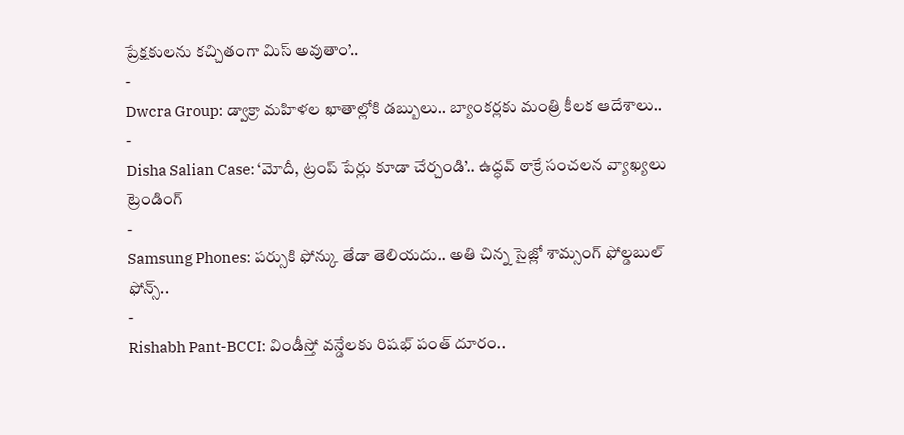ప్రేక్షకులను కచ్చితంగా మిస్ అవుతాం’..
-
Dwcra Group: డ్వాక్రా మహిళల ఖాతాల్లోకి డబ్బులు.. బ్యాంకర్లకు మంత్రి కీలక ఆదేశాలు..
-
Disha Salian Case: ‘మోదీ, ట్రంప్ పేర్లు కూడా చేర్చండి’.. ఉద్ధవ్ ఠాక్రే సంచలన వ్యాఖ్యలు
ట్రెండింగ్
-
Samsung Phones: పర్సుకి ఫోన్కు తేడా తెలియదు.. అతి చిన్న సైజ్లో శామ్సంగ్ ఫోల్డబుల్ ఫోన్స్..
-
Rishabh Pant-BCCI: విండీస్తో వన్డేలకు రిషభ్ పంత్ దూరం..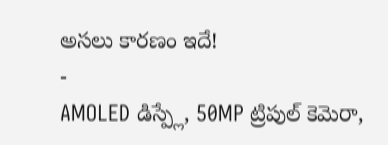అసలు కారణం ఇదే!
-
AMOLED డిస్ప్లే, 50MP ట్రిపుల్ కెమెరా,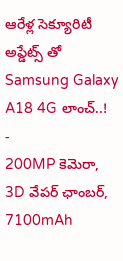ఆరేళ్ల సెక్యూరిటీ అప్డేట్స్ తో Samsung Galaxy A18 4G లాంచ్..!
-
200MP కెమెరా, 3D వేపర్ ఛాంబర్, 7100mAh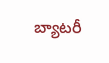బ్యాటరీ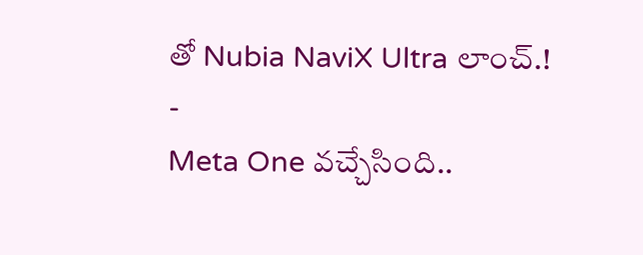తో Nubia NaviX Ultra లాంచ్.!
-
Meta One వచ్చేసింది..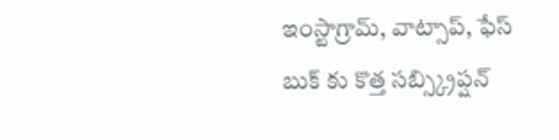ఇంస్టాగ్రామ్, వాట్సాప్, ఫేస్ బుక్ కు కొత్త సబ్స్క్రిప్షన్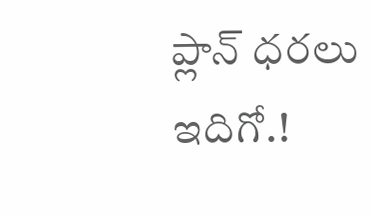ప్లాన్ ధరలు ఇదిగో.!